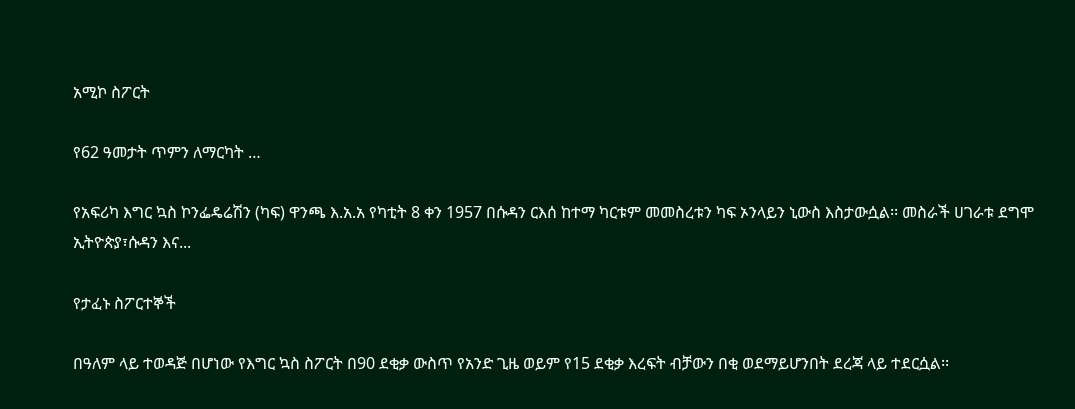አሚኮ ስፖርት

የ62 ዓመታት ጥምን ለማርካት …

የአፍሪካ እግር ኳስ ኮንፌዴሬሽን (ካፍ) ዋንጫ እ.አ.አ የካቲት 8 ቀን 1957 በሱዳን ርእሰ ከተማ ካርቱም መመስረቱን ካፍ ኦንላይን ኒውስ እስታውሷል፡፡ መስራች ሀገራቱ ደግሞ ኢትዮጵያ፣ሱዳን እና...

የታፈኑ ስፖርተኞች

በዓለም ላይ ተወዳጅ በሆነው የእግር ኳስ ስፖርት በ90 ደቂቃ ውስጥ የአንድ ጊዜ ወይም የ15 ደቂቃ እረፍት ብቻውን በቂ ወደማይሆንበት ደረጃ ላይ ተደርሷል፡፡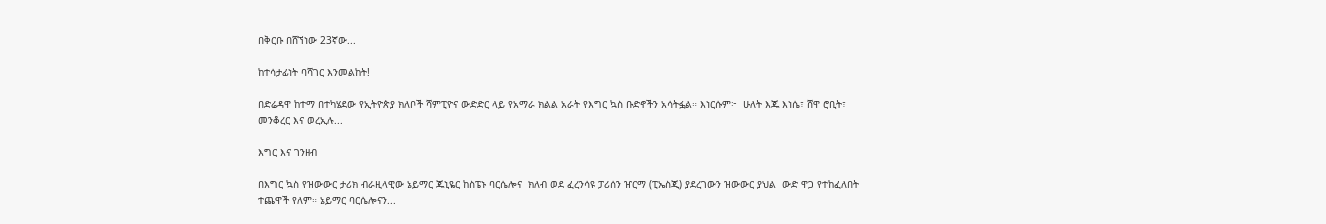በቅርቡ በሸኘነው 23ኛው...

ከተሳታፊነት ባሻገር እንመልከት!

በድሬዳዋ ከተማ በተካሄደው የኢትዮጵያ ክለቦች ሻምፒዮና ውድድር ላይ የአማራ ክልል አራት የእግር ኳስ ቡድኖችን አሳትፏል። እነርሱም፦  ሁለት እጁ እነሴ፣ ሸዋ ሮቢት፣ መንቆረር እና ወረኢሉ...

እግር እና ገንዘብ

በእግር ኳስ የዝውውር ታሪክ ብራዚላዊው ኔይማር ጁኒዬር ከስፔኑ ባርሴሎና  ክለብ ወደ ፈረንሳዩ ፓሪሰን ዠርማ (ፒኤስጂ) ያደረገውን ዝውውር ያህል  ውድ ዋጋ የተከፈለበት ተጨዋች የለም። ኔይማር ባርሴሎናን...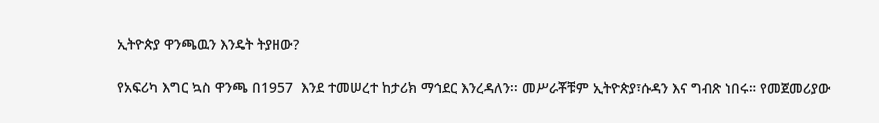ኢትዮጵያ ዋንጫዉን እንዴት ትያዘው?

የአፍሪካ እግር ኳስ ዋንጫ በ1957  እንደ ተመሠረተ ከታሪክ ማኅደር እንረዳለን፡፡ መሥራቾቹም ኢትዮጵያ፣ሱዳን እና ግብጽ ነበሩ። የመጀመሪያው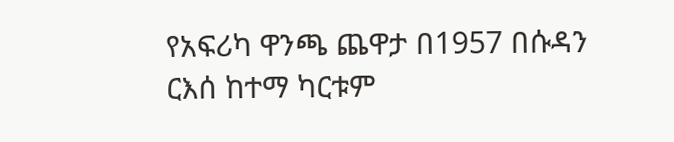የአፍሪካ ዋንጫ ጨዋታ በ1957 በሱዳን ርእሰ ከተማ ካርቱም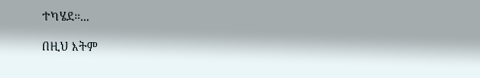ተካሄደ።...

በዚህ እትም